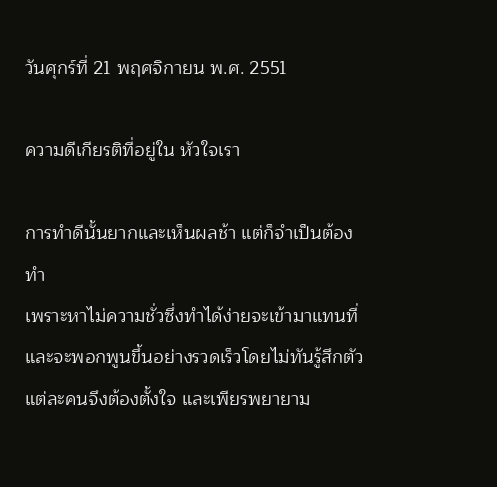วันศุกร์ที่ 21 พฤศจิกายน พ.ศ. 2551

ความดีเกียรติที่อยู่ใน หัวใจเรา

การทำดีนั้นยากและเห็นผลช้า แต่ก็จำเป็นต้องทำ
เพราะหาไม่ความชั่วซึ่งทำได้ง่ายจะเข้ามาแทนที่
และจะพอกพูนขึ้นอย่างรวดเร็วโดยไม่ทันรู้สึกตัว
แต่ละคนจึงต้องตั้งใจ และเพียรพยายาม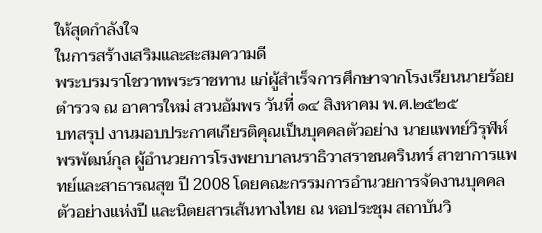ให้สุดกำลังใจ
ในการสร้างเสริมและสะสมความดี
พระบรมราโชวาทพระราชทาน แก่ผู้สำเร็จการศึกษาจากโรงเรียนนายร้อยตำรวจ ณ อาคารใหม่ สวนอัมพร วันที่ ๑๔ สิงหาคม พ.ศ.๒๕๒๕
บทสรุป งานมอบประกาศเกียรติคุณเป็นบุคคลตัวอย่าง นายแพทย์วิรุฬห์ พรพัฒน์กุล ผู้อำนวยการโรงพยาบาลนราธิวาสราชนครินทร์ สาขาการแพทย์และสาธารณสุข ปี 2008 โดยคณะกรรมการอำนวยการจัดงานบุคคลตัวอย่างแห่งปี และนิตยสารเส้นทางไทย ณ หอประชุม สถาบันวิ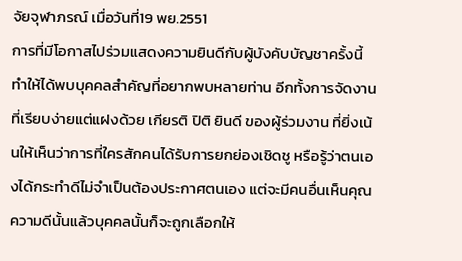จัยจุฬาภรณ์ เมื่อวันที่19 พย.2551
การที่มีโอกาสไปร่วมแสดงความยินดีกับผู้บังคับบัญชาครั้งนี้ทำให้ได้พบบุคคลสำคัญที่อยากพบหลายท่าน อีกทั้งการจัดงานที่เรียบง่ายแต่แฝงด้วย เกียรติ ปิติ ยินดี ของผู้ร่วมงาน ที่ยิ่งเน้นให้เห็นว่าการที่ใครสักคนได้รับการยกย่องเชิดชู หรือรู้ว่าตนเองได้กระทำดีไม่จำเป็นต้องประกาศตนเอง แต่จะมีคนอื่นเห็นคุณความดีนั้นแล้วบุคคลนั้นก็จะถูกเลือกให้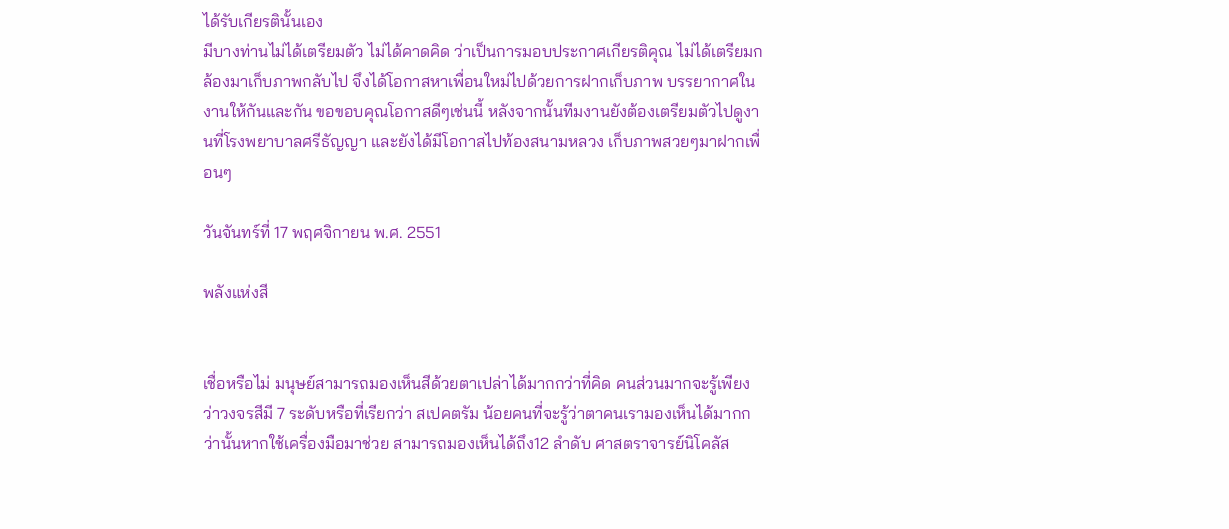ได้รับเกียรตินั้นเอง
มีบางท่านไม่ได้เตรียมตัว ไม่ได้คาดคิด ว่าเป็นการมอบประกาศเกียรติคุณ ไม่ได้เตรียมกล้องมาเก็บภาพกลับไป จึงได้โอกาสหาเพื่อนใหม่ไปด้วยการฝากเก็บภาพ บรรยากาศในงานให้กันและกัน ขอขอบคุณโอกาสดีๆเช่นนี้ หลังจากนั้นทีมงานยังต้องเตรียมตัวไปดูงานที่โรงพยาบาลศรีธัญญา และยังได้มีโอกาสไปท้องสนามหลวง เก็บภาพสวยๆมาฝากเพื่อนๆ

วันจันทร์ที่ 17 พฤศจิกายน พ.ศ. 2551

พลังแห่งสี


เชื่อหรือไม่ มนุษย์สามารถมองเห็นสีด้วยตาเปล่าได้มากกว่าที่คิด คนส่วนมากจะรู้เพียงว่าวงจรสีมี 7 ระดับหรือที่เรียกว่า สเปคตรัม น้อยคนที่จะรู้ว่าตาคนเรามองเห็นได้มากกว่านั้นหากใช้เครื่องมือมาช่วย สามารถมองเห็นได้ถึง12 ลำดับ ศาสตราจารย์นิโคลัส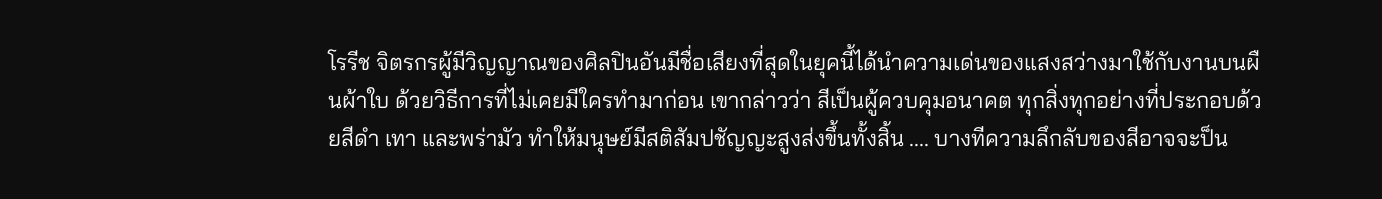โรรีช จิตรกรผู้มีวิญญาณของศิลปินอันมีชื่อเสียงที่สุดในยุคนี้ได้นำความเด่นของแสงสว่างมาใช้กับงานบนผืนผ้าใบ ด้วยวิธีการที่ไม่เคยมีใครทำมาก่อน เขากล่าวว่า สีเป็นผู้ควบคุมอนาคต ทุกสิ่งทุกอย่างที่ประกอบด้วยสีดำ เทา และพร่ามัว ทำให้มนุษย์มีสติสัมปชัญญะสูงส่งขึ้นทั้งสิ้น .... บางทีความลึกลับของสีอาจจะป็น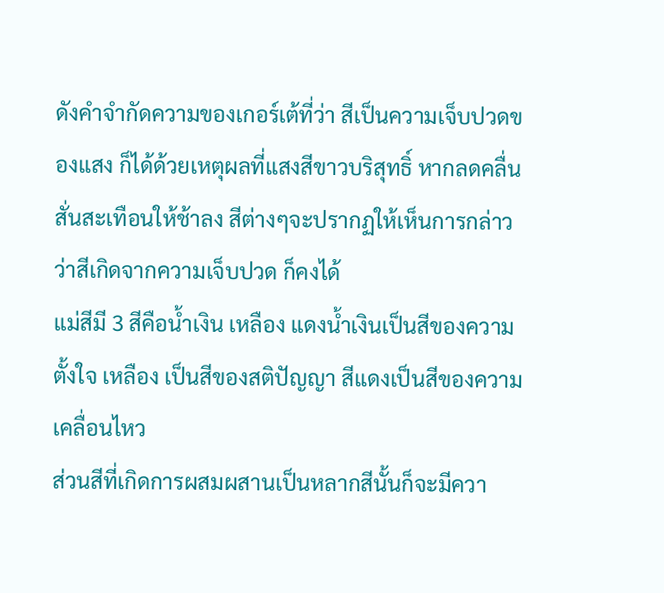ดังคำจำกัดความของเกอร์เต้ที่ว่า สีเป็นความเจ็บปวดของแสง ก็ได้ด้วยเหตุผลที่แสงสีขาวบริสุทธิ์ หากลดคลื่นสั่นสะเทือนให้ช้าลง สีต่างๆจะปรากฏให้เห็นการกล่าวว่าสีเกิดจากความเจ็บปวด ก็คงได้
แม่สีมี 3 สีคือน้ำเงิน เหลือง แดงน้ำเงินเป็นสีของความตั้งใจ เหลือง เป็นสีของสติปัญญา สีแดงเป็นสีของความเคลื่อนไหว
ส่วนสีที่เกิดการผสมผสานเป็นหลากสีนั้นก็จะมีควา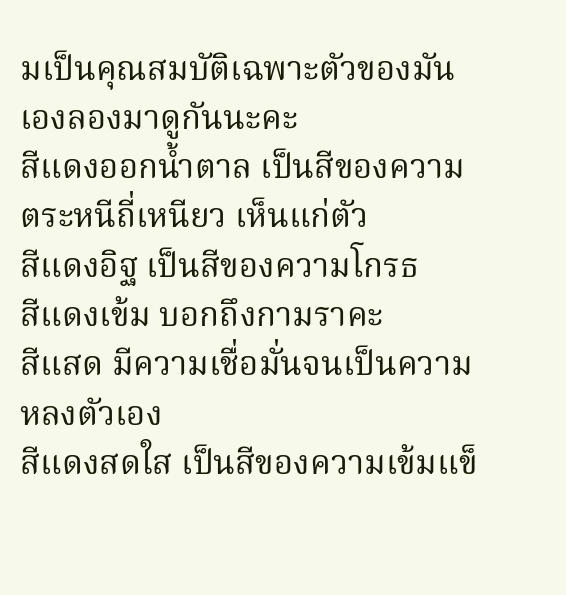มเป็นคุณสมบัติเฉพาะตัวของมันเองลองมาดูกันนะคะ
สีแดงออกน้ำตาล เป็นสีของความตระหนีถี่เหนียว เห็นแก่ตัว
สีแดงอิฐ เป็นสีของความโกรธ
สีแดงเข้ม บอกถึงกามราคะ
สีแสด มีความเชื่อมั่นจนเป็นความหลงตัวเอง
สีแดงสดใส เป็นสีของความเข้มแข็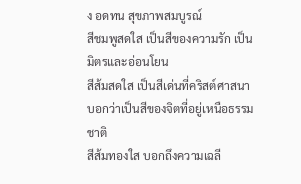ง อดทน สุขภาพสมบูรณ์
สีชมพูสดใส เป็นสีของความรัก เป็นมิตรและอ่อนโยน
สีส้มสดใส เป็นสีเด่นที่คริสต์ศาสนาบอกว่าเป็นสีของจิตที่อยู่เหนือธรรมชาติ
สีส้มทองใส บอกถึงความเฉลี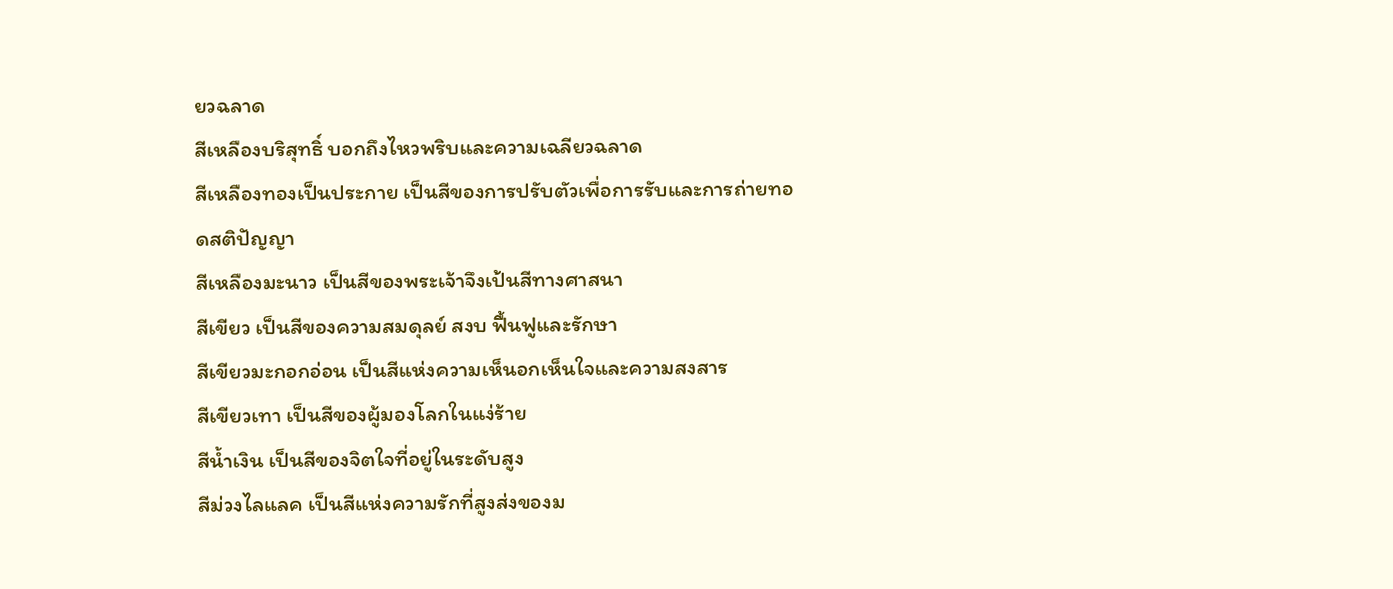ยวฉลาด
สีเหลืองบริสุทธิ์ บอกถึงไหวพริบและความเฉลียวฉลาด
สีเหลืองทองเป็นประกาย เป็นสีของการปรับตัวเพื่อการรับและการถ่ายทอดสติปัญญา
สีเหลืองมะนาว เป็นสีของพระเจ้าจึงเป้นสีทางศาสนา
สีเขียว เป็นสีของความสมดุลย์ สงบ ฟื้นฟูและรักษา
สีเขียวมะกอกอ่อน เป็นสีแห่งความเห็นอกเห็นใจและความสงสาร
สีเขียวเทา เป็นสีของผู้มองโลกในแง่ร้าย
สีน้ำเงิน เป็นสีของจิตใจที่อยู่ในระดับสูง
สีม่วงไลแลค เป็นสีแห่งความรักที่สูงส่งของม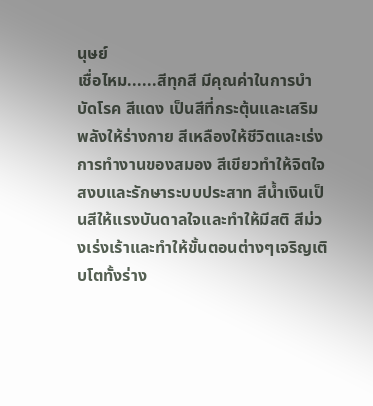นุษย์
เชื่อไหม......สีทุกสี มีคุณค่าในการบำบัดโรค สีแดง เป็นสีที่กระตุ้นและเสริมพลังให้ร่างกาย สีเหลืองให้ชีวิตและเร่งการทำงานของสมอง สีเขียวทำให้จิตใจสงบและรักษาระบบประสาท สีน้ำเงินเป็นสีให้แรงบันดาลใจและทำให้มีสติ สีม่วงเร่งเร้าและทำให้ขั้นตอนต่างๆเจริญเติบโตทั้งร่าง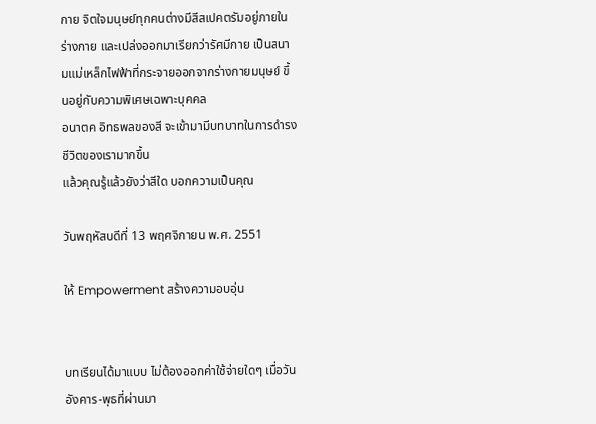กาย จิตใจมนุษย์ทุกคนต่างมีสีสเปคตรัมอยู่ภายในร่างกาย และเปล่งออกมาเรียกว่ารัศมีกาย เป็นสนามแม่เหล็กไฟฟ้าที่กระจายออกจากร่างกายมนุษย์ ขึ้นอยู่กับความพิเศษเฉพาะบุคคล
อนาตค อิทธพลของสี จะเข้ามามีบทบาทในการดำรงชีวิตของเรามากขึ้น
แล้วคุณรู้แล้วยังว่าสีใด บอกความเป็นคุณ

วันพฤหัสบดีที่ 13 พฤศจิกายน พ.ศ. 2551

ให้ Empowerment สร้างความอบอุ่น


บทเรียนได้มาแบบ ไม่ต้องออกค่าใช้จ่ายใดๆ เมื่อวันอังคาร-พุธที่ผ่านมา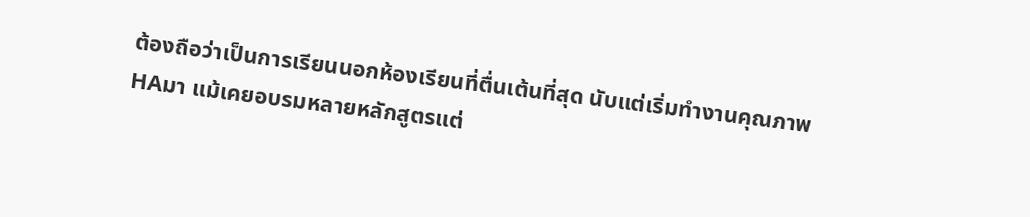ต้องถือว่าเป็นการเรียนนอกห้องเรียนที่ตื่นเต้นที่สุด นับแต่เริ่มทำงานคุณภาพHAมา แม้เคยอบรมหลายหลักสูตรแต่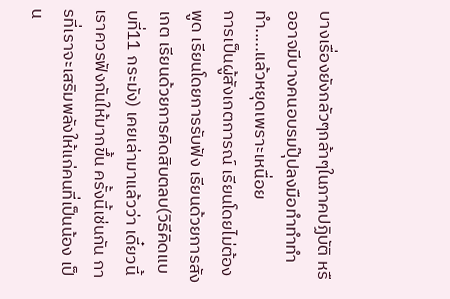บางเรื่องยังกลัวๆกล้าๆในภาคปฏิบัติ หรืออาจมีบางคนอบรมปุ๊ปลงมือทำทำทำทำ.....แล้วหยุดเพราะเหนื่อย
การเป็นผู้สังเกตการณ์ เรียนโดยไม่ต้องพูด เรียนโดยการรับฟัง เรียนด้วยการสังเกต เรียนด้วยการคิดสิบตลบ(วิธีคิดแบบที่11 กระมัง) เคยเล่ามาแล้วว่า เดี๋ยวนี้เราควรฟังกันให้มากขึ้น ครั้งนี้เช่นกัน การที่เราจะเสริมพลังให้แก่คนที่เป็นน้อง เป็น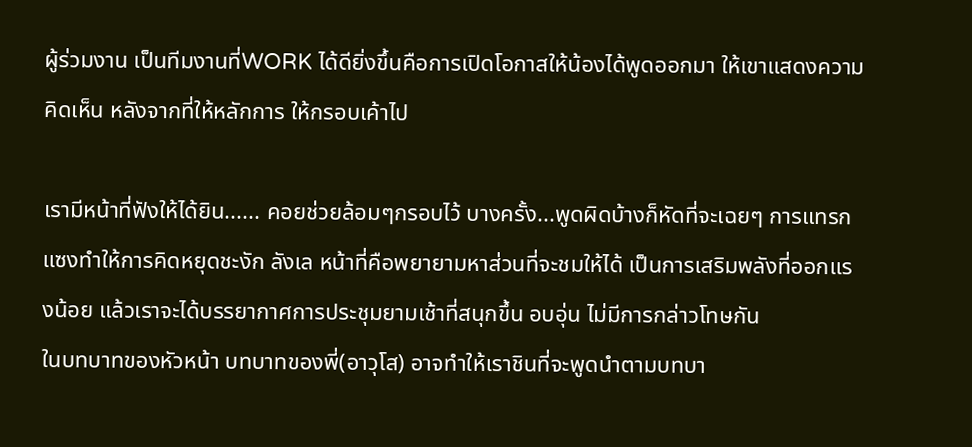ผู้ร่วมงาน เป็นทีมงานที่WORK ได้ดียิ่งขึ้นคือการเปิดโอกาสให้น้องได้พูดออกมา ให้เขาแสดงความคิดเห็น หลังจากที่ให้หลักการ ให้กรอบเค้าไป

เรามีหน้าที่ฟังให้ได้ยิน...... คอยช่วยล้อมๆกรอบไว้ บางครั้ง...พูดผิดบ้างก็หัดที่จะเฉยๆ การแทรกแซงทำให้การคิดหยุดชะงัก ลังเล หน้าที่คือพยายามหาส่วนที่จะชมให้ได้ เป็นการเสริมพลังที่ออกแรงน้อย แล้วเราจะได้บรรยากาศการประชุมยามเช้าที่สนุกขึ้น อบอุ่น ไม่มีการกล่าวโทษกัน
ในบทบาทของหัวหน้า บทบาทของพี่(อาวุโส) อาจทำให้เราชินที่จะพูดนำตามบทบา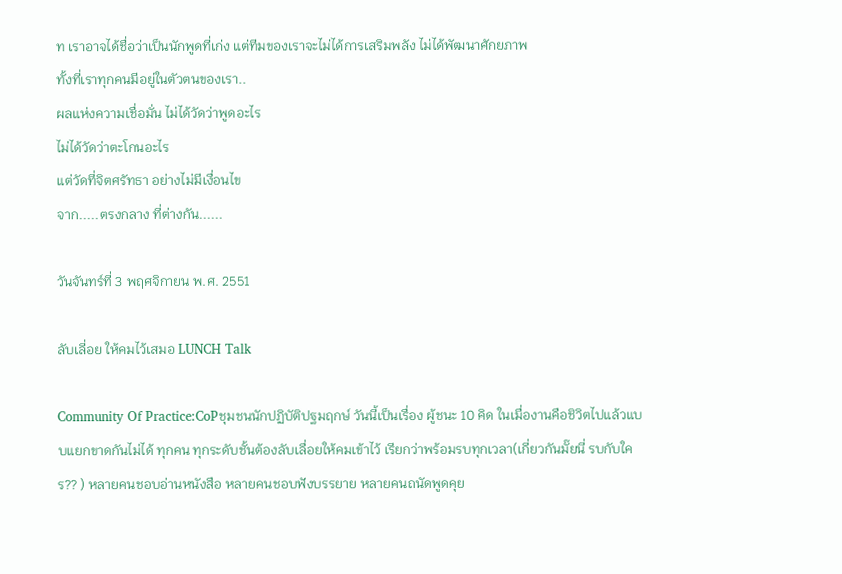ท เราอาจได้ชื่อว่าเป็นนักพูดที่เก่ง แต่ทีมของเราจะไม่ได้การเสริมพลัง ไม่ได้พัฒนาศักยภาพ
ทั้งที่เราทุกคนมีอยู่ในตัวตนของเรา..
ผลแห่งความเชื่อมั่น ไม่ได้วัดว่าพูดอะไร
ไม่ได้วัดว่าตะโกนอะไร
แต่วัดที่จิตศรัทธา อย่างไม่มีเงื่อนไข
จาก.....ตรงกลาง ที่ต่างกัน......

วันจันทร์ที่ 3 พฤศจิกายน พ.ศ. 2551

ลับเลี่อย ให้คมไว้เสมอ LUNCH Talk

Community Of Practice:CoPชุมชนนักปฏิบัติปฐมฤกษ์ วันนี้เป็นเรื่อง ผู้ชนะ 10 คิด ในเมื่องานคือชิวิตไปแล้วแบบแยกขาดกันไม่ได้ ทุกคน ทุกระดับชั้นต้องลับเลื่อยให้คมเข้าไว้ เรียกว่าพร้อมรบทุกเวลา(เกี่ยวกันมั๊ยนี่ รบกับใคร?? ) หลายคนชอบอ่านหนังสือ หลายคนชอบฟังบรรยาย หลายคนถนัดพูดคุย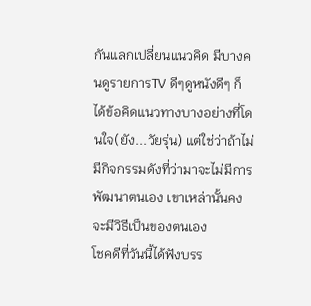กันแลกเปลี่ยนแนวคิด มีบางคนดูรายการTV ดีๆดูหนังดีๆ ก็ได้ข้อคิดแนวทางบางอย่างที่โดนใจ(ยัง...วัยรุ่น) แต่ใช่ว่าถ้าไม่มีกิจกรรมดังที่ว่ามาจะไม่มีการพัฒนาตนเอง เขาเหล่านั้นคงจะมีวิธีเป็นของตนเอง
โชคดีที่วันนี้ได้ฟังบรร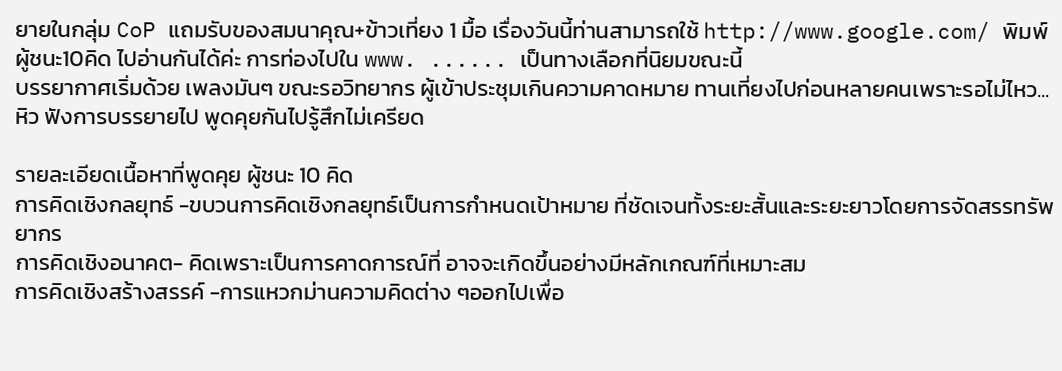ยายในกลุ่ม CoP แถมรับของสมนาคุณ+ข้าวเที่ยง 1 มื้อ เรื่องวันนี้ท่านสามารถใช้ http://www.google.com/ พิมพ์ ผู้ชนะ10คิด ไปอ่านกันได้ค่ะ การท่องไปใน www. ...... เป็นทางเลือกที่นิยมขณะนี้
บรรยากาศเริ่มด้วย เพลงมันๆ ขณะรอวิทยากร ผู้เข้าประชุมเกินความคาดหมาย ทานเที่ยงไปก่อนหลายคนเพราะรอไม่ไหว...หิว ฟังการบรรยายไป พูดคุยกันไปรู้สึกไม่เครียด

รายละเอียดเนื้อหาที่พูดคุย ผู้ชนะ 10 คิด
การคิดเชิงกลยุทธ์ -ขบวนการคิดเชิงกลยุทธ์เป็นการกำหนดเป้าหมาย ที่ชัดเจนทั้งระยะสั้นและระยะยาวโดยการจัดสรรทรัพยากร
การคิดเชิงอนาคต- คิดเพราะเป็นการคาดการณ์ที่ อาจจะเกิดขึ้นอย่างมีหลักเกณฑ์ที่เหมาะสม
การคิดเชิงสร้างสรรค์ -การแหวกม่านความคิดต่าง ๆออกไปเพื่อ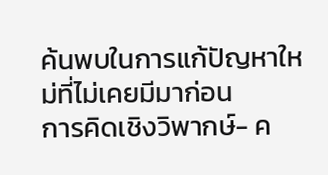ค้นพบในการแก้ปัญหาใหม่ที่ไม่เคยมีมาก่อน
การคิดเชิงวิพากษ์- ค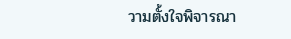วามตั้งใจพิจารณา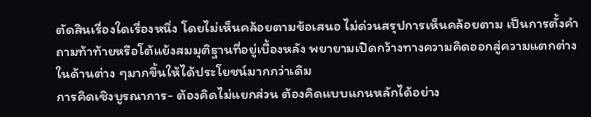ตัดสินเรื่องใดเรื่องหนึ่ง โดยไม่เห็นคล้อยตามข้อเสนอ ไม่ด่วนสรุปการเห็นคล้อยตาม เป็นการตั้งคำถามท้าท้ายหรือโต้แย้งสมมุติฐานที่อยู่เบื้องหลัง พยายามเปิดกว้างทางความคิดออกสู่ความแตกต่าง ในด้านต่าง ๆมากขึ้นให้ได้ประโยชน์มากกว่าเดิม
การคิดเชิงบูรณาการ- ต้องคิดไม่แยกส่วน ต้องคิดแบบแกนหลักได้อย่าง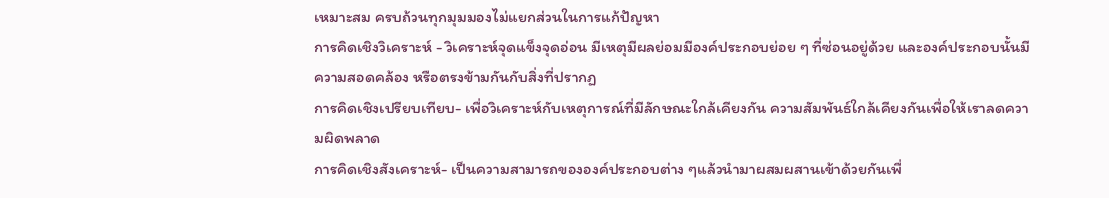เหมาะสม ครบถ้วนทุกมุมมองไม่แยกส่วนในการแก้ปัญหา
การคิดเชิงวิเคราะห์ - วิเคราะห์จุดแข็งจุดอ่อน มีเหตุมีผลย่อมมีองค์ประกอบย่อย ๆ ที่ซ่อนอยู่ด้วย และองค์ประกอบนั้นมีความสอดคล้อง หรือตรงข้ามกันกับสิ่งที่ปรากฏ
การคิดเชิงเปรียบเทียบ- เพื่อวิเคราะห์กับเหตุการณ์ที่มีลักษณะใกล้เคียงกัน ความสัมพันธ์ใกล้เคียงกันเพื่อให้เราลดความผิดพลาด
การคิดเชิงสังเคราะห์- เป็นความสามารถขององค์ประกอบต่าง ๆแล้วนำมาผสมผสานเข้าด้วยกันเพื่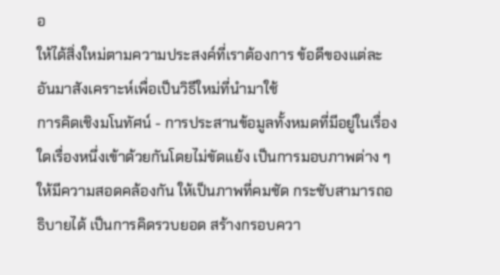อ
ให้ได้สิ่งใหม่ตามความประสงค์ที่เราต้องการ ข้อดีของแต่ละอันมาสังเคราะห์เพื่อเป็นวิธีใหม่ที่นำมาใช้
การคิดเชิงมโนทัศน์ - การประสานข้อมูลทั้งหมดที่มีอยู่ในเรื่องใดเรื่องหนึ่งเข้าด้วยกันโดยไม่ขัดแย้ง เป็นการมอบภาพต่าง ๆให้มีความสอดคล้องกัน ให้เป็นภาพที่คมชัด กระชับสามารถอธิบายได้ เป็นการคิดรวบยอด สร้างกรอบควา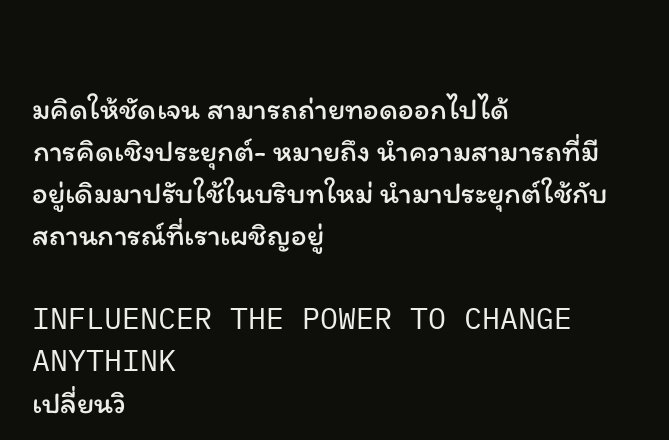มคิดให้ชัดเจน สามารถถ่ายทอดออกไปได้
การคิดเชิงประยุกต์- หมายถึง นำความสามารถที่มีอยู่เดิมมาปรับใช้ในบริบทใหม่ นำมาประยุกต์ใช้กับสถานการณ์ที่เราเผชิญอยู่

INFLUENCER THE POWER TO CHANGE ANYTHINK
เปลี่ยนวิ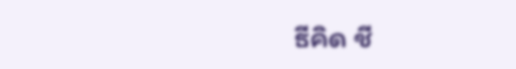ธีคิด ชี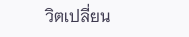วิตเปลี่ยน